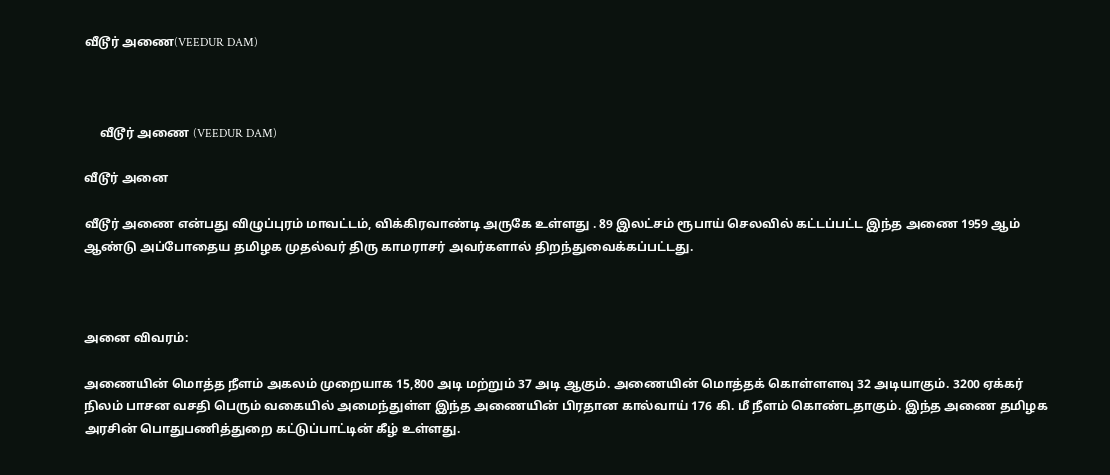வீடூர் அணை(VEEDUR DAM)



     வீடூர் அணை (VEEDUR DAM)

வீடூர் அனை

வீடூர் அணை என்பது விழுப்புரம் மாவட்டம், விக்கிரவாண்டி அருகே உள்ளது . 89 இலட்சம் ரூபாய் செலவில் கட்டப்பட்ட இந்த அணை 1959 ஆம் ஆண்டு அப்போதைய தமிழக முதல்வர் திரு காமராசர் அவர்களால் திறந்துவைக்கப்பட்டது.



அனை விவரம்:

அணையின் மொத்த நீளம் அகலம் முறையாக 15,800 அடி மற்றும் 37 அடி ஆகும். அணையின் மொத்தக் கொள்ளளவு 32 அடியாகும். 3200 ஏக்கர் நிலம் பாசன வசதி பெரும் வகையில் அமைந்துள்ள இந்த அணையின் பிரதான கால்வாய் 176 கி. மீ நீளம் கொண்டதாகும். இந்த அணை தமிழக அரசின் பொதுபணித்துறை கட்டுப்பாட்டின் கீழ் உள்ளது.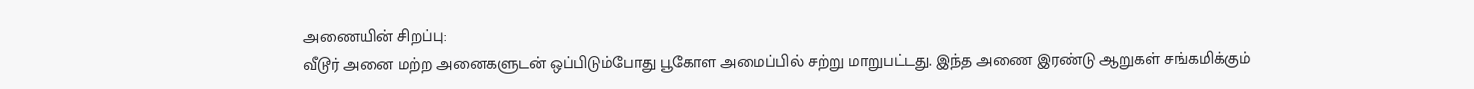அணையின் சிறப்பு:
வீடூர் அனை மற்ற அனைகளுடன் ஒப்பிடும்போது பூகோள அமைப்பில் சற்று மாறுபட்டது. இந்த அணை இரண்டு ஆறுகள் சங்கமிக்கும்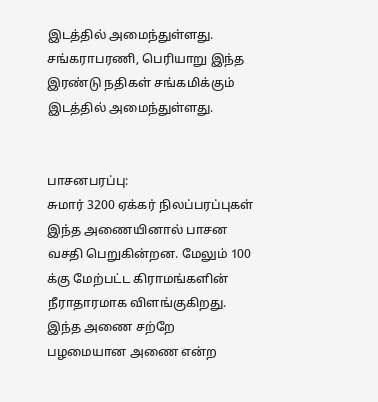இடத்தில் அமைந்துள்ளது.
சங்கராபரணி, பெரியாறு இந்த இரண்டு நதிகள் சங்கமிக்கும் இடத்தில் அமைந்துள்ளது.


பாசனபரப்பு:
சுமார் 3200 ஏக்கர் நிலப்பரப்புகள் இந்த அணையினால் பாசன வசதி பெறுகின்றன. மேலும் 100 க்கு மேற்பட்ட கிராமங்களின் நீராதாரமாக விளங்குகிறது. இந்த அணை சற்றே பழமையான அணை என்ற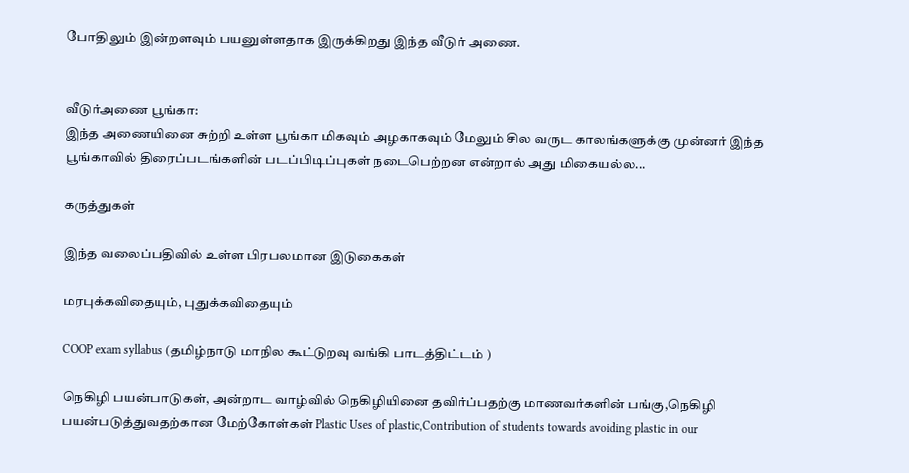போதிலும் இன்றளவும் பயனுள்ளதாக இருக்கிறது இந்த வீடுர் அணை.


வீடுர்அணை பூங்கா:
இந்த அணையினை சுற்றி உள்ள பூங்கா மிகவும் அழகாகவும் மேலும் சில வருட காலங்களுக்கு முன்னர் இந்த பூங்காவில் திரைப்படங்களின் படப்பிடிப்புகள் நடைபெற்றன என்றால் அது மிகையல்ல...

கருத்துகள்

இந்த வலைப்பதிவில் உள்ள பிரபலமான இடுகைகள்

மரபுக்கவிதையும், புதுக்கவிதையும்

COOP exam syllabus (தமிழ்நாடு மாநில கூட்டுறவு வங்கி பாடத்திட்டம் )

நெகிழி பயன்பாடுகள், அன்றாட வாழ்வில் நெகிழியினை தவிர்ப்பதற்கு மாணவர்களின் பங்கு,நெகிழி பயன்படுத்துவதற்கான மேற்கோள்கள் Plastic Uses of plastic,Contribution of students towards avoiding plastic in our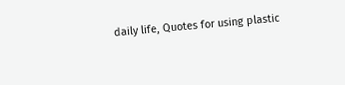daily life, Quotes for using plastic